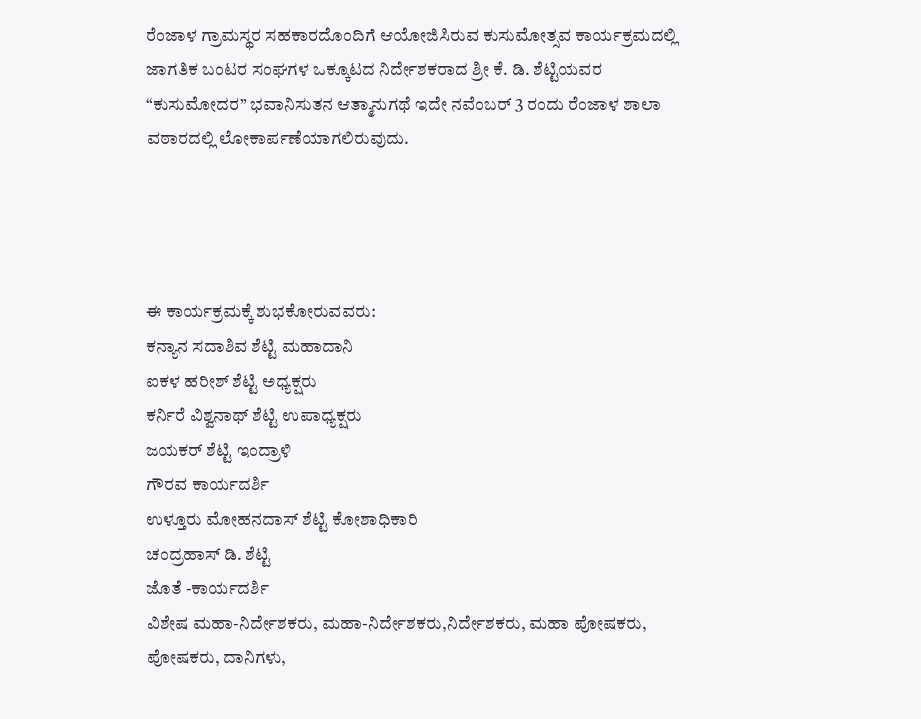ರೆಂಜಾಳ ಗ್ರಾಮಸ್ಥರ ಸಹಕಾರದೊಂದಿಗೆ ಆಯೋಜಿಸಿರುವ ಕುಸುಮೋತ್ಸವ ಕಾರ್ಯಕ್ರಮದಲ್ಲಿ ಜಾಗತಿಕ ಬಂಟರ ಸಂಘಗಳ ಒಕ್ಕೂಟದ ನಿರ್ದೇಶಕರಾದ ಶ್ರೀ ಕೆ. ಡಿ. ಶೆಟ್ಟಿಯವರ “ಕುಸುಮೋದರ” ಭವಾನಿಸುತನ ಆತ್ಮಾನುಗಥೆ ಇದೇ ನವೆಂಬರ್ 3 ರಂದು ರೆಂಜಾಳ ಶಾಲಾ ವಠಾರದಲ್ಲಿ ಲೋಕಾರ್ಪಣೆಯಾಗಲಿರುವುದು.




ಈ ಕಾರ್ಯಕ್ರಮಕ್ಕೆ ಶುಭಕೋರುವವರು:
ಕನ್ಯಾನ ಸದಾಶಿವ ಶೆಟ್ಟಿ ಮಹಾದಾನಿ
ಐಕಳ ಹರೀಶ್ ಶೆಟ್ಟಿ ಅಧ್ಯಕ್ಷರು
ಕರ್ನಿರೆ ವಿಶ್ವನಾಥ್ ಶೆಟ್ಟಿ ಉಪಾಧ್ಯಕ್ಷರು
ಜಯಕರ್ ಶೆಟ್ಟಿ ಇಂದ್ರಾಳಿ
ಗೌರವ ಕಾರ್ಯದರ್ಶಿ
ಉಳ್ತೂರು ಮೋಹನದಾಸ್ ಶೆಟ್ಟಿ ಕೋಶಾಧಿಕಾರಿ
ಚಂದ್ರಹಾಸ್ ಡಿ. ಶೆಟ್ಟಿ
ಜೊತೆ -ಕಾರ್ಯದರ್ಶಿ
ವಿಶೇಷ ಮಹಾ-ನಿರ್ದೇಶಕರು, ಮಹಾ-ನಿರ್ದೇಶಕರು,ನಿರ್ದೇಶಕರು, ಮಹಾ ಪೋಷಕರು, ಪೋಷಕರು, ದಾನಿಗಳು,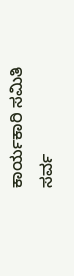ಕಾರ್ಯಕಾರಿ ಸಮಿತಿ ಸರ್ವ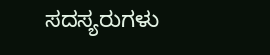ಸದಸ್ಯರುಗಳು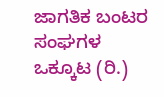ಜಾಗತಿಕ ಬಂಟರ ಸಂಘಗಳ ಒಕ್ಕೂಟ (ರಿ.)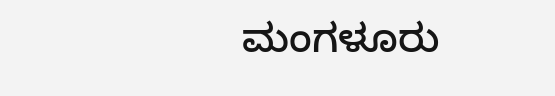ಮಂಗಳೂರು